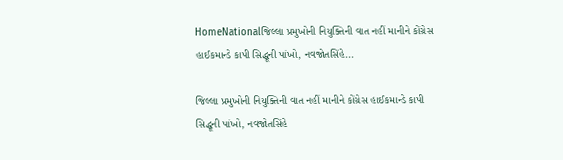HomeNationalજિલ્લા પ્રમુખોની નિયુક્તિની વાત નહીં માનીને કોંગ્રેસ હાઈકમાન્ડે કાપી સિદ્ધૂની પાંખો, નવજોતસિંહે...

જિલ્લા પ્રમુખોની નિયુક્તિની વાત નહીં માનીને કોંગ્રેસ હાઈકમાન્ડે કાપી સિદ્ધૂની પાંખો, નવજોતસિંહે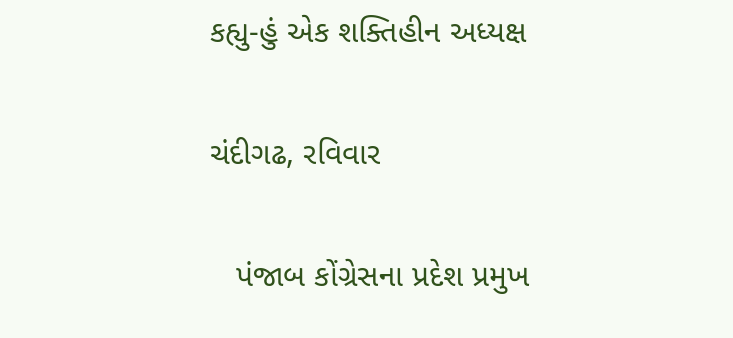કહ્યુ-હું એક શક્તિહીન અધ્યક્ષ

ચંદીગઢ, રવિવાર

   પંજાબ કોંગ્રેસના પ્રદેશ પ્રમુખ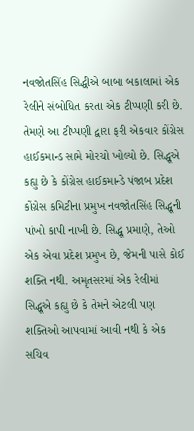નવજોતસિંહ સિદ્ધીએ બાબા બકાલામાં એક રેલીને સંબોધિત કરતા એક ટીપ્પણી કરી છે. તેમણે આ ટીપ્પણી દ્વારા ફરી એકવાર કોંગ્રેસ હાઈકમાન્ડ સામે મોરચો ખોલ્યો છે. સિદ્ધૂએ કહ્યુ છે કે કોંગ્રેસ હાઈકમાન્ડે પંજાબ પ્રદેશ કોંગ્રેસ કમિટીના પ્રમુખ નવજોતસિંહ સિદ્ધૂની પાંખો કાપી નાખી છે. સિદ્ધૂ પ્રમાણે, તેઓ એક એવા પ્રદેશ પ્રમુખ છે, જેમની પાસે કોઈ શક્તિ નથી. અમૃતસરમાં એક રેલીમાં સિદ્ધૂએ કહ્યુ છે કે તેમને એટલી પણ શક્તિઓ આપવામાં આવી નથી કે એક સચિવ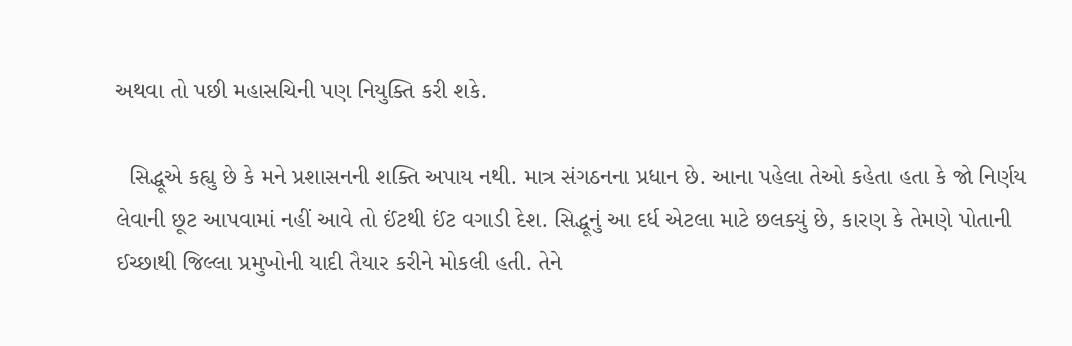અથવા તો પછી મહાસચિની પણ નિયુક્તિ કરી શકે.

  સિદ્ધૂએ કહ્યુ છે કે મને પ્રશાસનની શક્તિ અપાય નથી. માત્ર સંગઠનના પ્રધાન છે. આના પહેલા તેઓ કહેતા હતા કે જો નિર્ણય લેવાની છૂટ આપવામાં નહીં આવે તો ઈંટથી ઈંટ વગાડી દેશ. સિદ્ધૂનું આ દર્ધ એટલા માટે છલક્યું છે, કારણ કે તેમણે પોતાની ઈચ્છાથી જિલ્લા પ્રમુખોની યાદી તૈયાર કરીને મોકલી હતી. તેને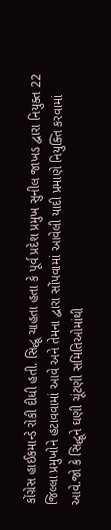કોંગ્રેસ હાઈકમાન્ડે રોકી દીધી હતી. સિદ્ધૂ ચાહતા હતા કે પૂર્વ પ્રદેશ પ્રમુખ સુનીલ જાખડ દ્વારા નિયુક્ત 22 જિલ્લા પ્રમુખોને હટાવવામાં આવે અને તેમના દ્વારા સોંપવામાં આવેલી યાદી પ્રમાણે નિયુક્તિ કરવામાં આવે.જો કે સિદ્ધૂને ઘણી ચૂંટણી સમિતિઓમાંથી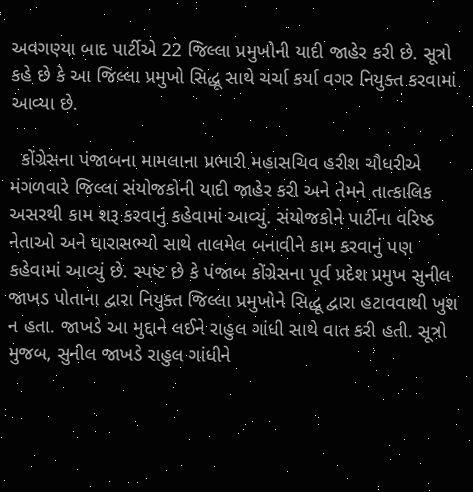અવગણ્યા બાદ પાર્ટીએ 22 જિલ્લા પ્રમુખોની યાદી જાહેર કરી છે. સૂત્રો કહે છે કે આ જિલ્લા પ્રમુખો સિદ્ધૂ સાથે ચર્ચા કર્યા વગર નિયુક્ત કરવામાં આવ્યા છે.

  કોંગ્રેસના પંજાબના મામલાના પ્રભારી મહાસચિવ હરીશ ચૌધરીએ મંગળવારે જિલ્લા સંયોજકોની યાદી જાહેર કરી અને તેમને તાત્કાલિક અસરથી કામ શરૂ કરવાનું કહેવામાં આવ્યું. સંયોજકોને પાર્ટીના વરિષ્ઠ નેતાઓ અને ધારાસભ્યો સાથે તાલમેલ બનાવીને કામ કરવાનું પણ કહેવામાં આવ્યું છે. સ્પષ્ટ છે કે પંજાબ કોંગ્રેસના પૂર્વ પ્રદેશ પ્રમુખ સુનીલ જાખડ પોતાના દ્વારા નિયુક્ત જિલ્લા પ્રમુખોને સિદ્ધૂ દ્વારા હટાવવાથી ખુશ ન હતા. જાખડે આ મુદ્દાને લઈને રાહુલ ગાંધી સાથે વાત કરી હતી. સૂત્રો મુજબ, સુનીલ જાખડે રાહુલ ગાંધીને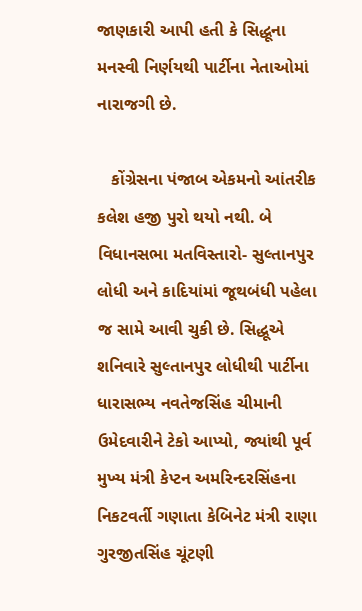જાણકારી આપી હતી કે સિદ્ધૂના મનસ્વી નિર્ણયથી પાર્ટીના નેતાઓમાં નારાજગી છે.

   કોંગ્રેસના પંજાબ એકમનો આંતરીક કલેશ હજી પુરો થયો નથી. બે વિધાનસભા મતવિસ્તારો- સુલ્તાનપુર લોધી અને કાદિયાંમાં જૂથબંધી પહેલા જ સામે આવી ચુકી છે. સિદ્ધૂએ શનિવારે સુલ્તાનપુર લોધીથી પાર્ટીના ધારાસભ્ય નવતેજસિંહ ચીમાની ઉમેદવારીને ટેકો આપ્યો, જ્યાંથી પૂર્વ મુખ્ય મંત્રી કેપ્ટન અમરિન્દરસિંહના નિકટવર્તી ગણાતા કેબિનેટ મંત્રી રાણા ગુરજીતસિંહ ચૂંટણી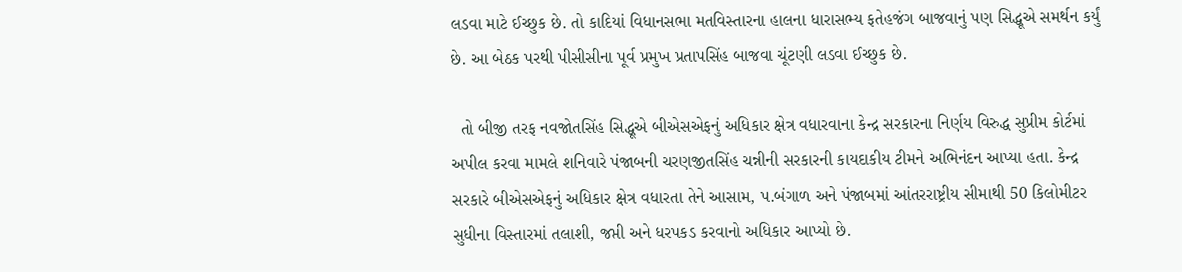લડવા માટે ઈચ્છુક છે. તો કાદિયાં વિધાનસભા મતવિસ્તારના હાલના ધારાસભ્ય ફતેહજંગ બાજવાનું પણ સિદ્ધૂએ સમર્થન કર્યું છે. આ બેઠક પરથી પીસીસીના પૂર્વ પ્રમુખ પ્રતાપસિંહ બાજવા ચૂંટણી લડવા ઈચ્છુક છે.

  તો બીજી તરફ નવજોતસિંહ સિદ્ધૂએ બીએસએફનું અધિકાર ક્ષેત્ર વધારવાના કેન્દ્ર સરકારના નિર્ણય વિરુદ્ધ સુપ્રીમ કોર્ટમાં અપીલ કરવા મામલે શનિવારે પંજાબની ચરણજીતસિંહ ચન્નીની સરકારની કાયદાકીય ટીમને અભિનંદન આપ્યા હતા. કેન્દ્ર સરકારે બીએસએફનું અધિકાર ક્ષેત્ર વધારતા તેને આસામ, પ.બંગાળ અને પંજાબમાં આંતરરાષ્ટ્રીય સીમાથી 50 કિલોમીટર સુધીના વિસ્તારમાં તલાશી, જપ્તી અને ધરપકડ કરવાનો અધિકાર આપ્યો છે.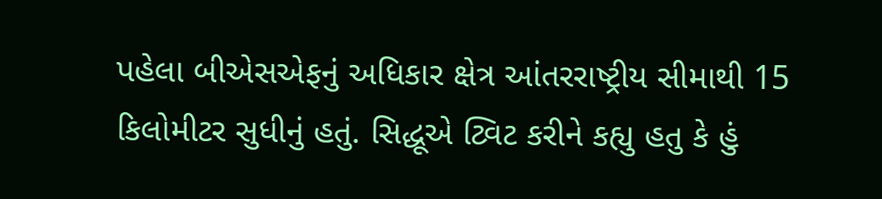પહેલા બીએસએફનું અધિકાર ક્ષેત્ર આંતરરાષ્ટ્રીય સીમાથી 15 કિલોમીટર સુધીનું હતું. સિદ્ધૂએ ટ્વિટ કરીને કહ્યુ હતુ કે હું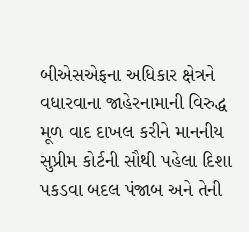બીએસએફના અધિકાર ક્ષેત્રને વધારવાના જાહેરનામાની વિરુદ્ધ મૂળ વાદ દાખલ કરીને માનનીય સુપ્રીમ કોર્ટની સૌથી પહેલા દિશા પકડવા બદલ પંજાબ અને તેની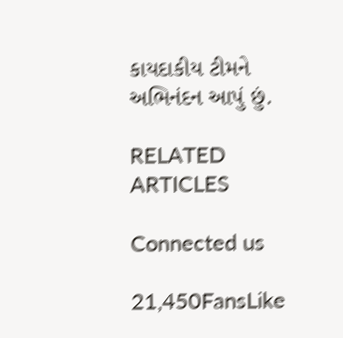કાયદાકીય ટીમને અભિનંદન આપું છું.

RELATED ARTICLES

Connected us

21,450FansLike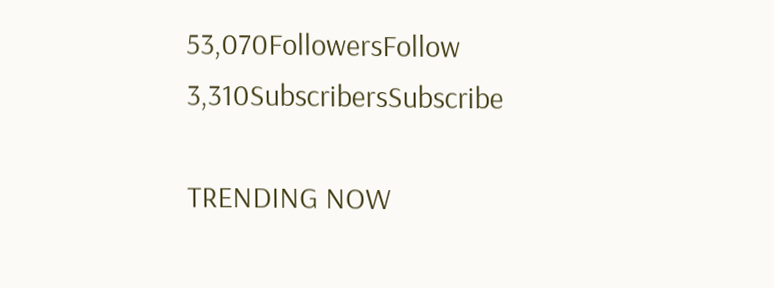53,070FollowersFollow
3,310SubscribersSubscribe

TRENDING NOW